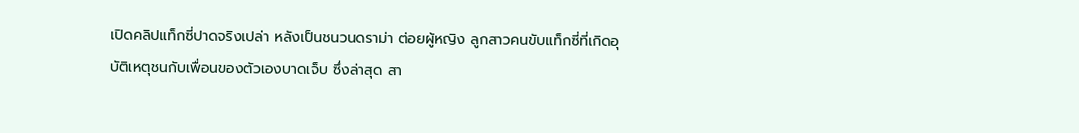เปิดคลิปแท็กซี่ปาดจริงเปล่า หลังเป็นชนวนดราม่า ต่อยผู้หญิง ลูกสาวคนขับแท็กซี่ที่เกิดอุบัติเหตุชนกับเพื่อนของตัวเองบาดเจ็บ ซึ่งล่าสุด สา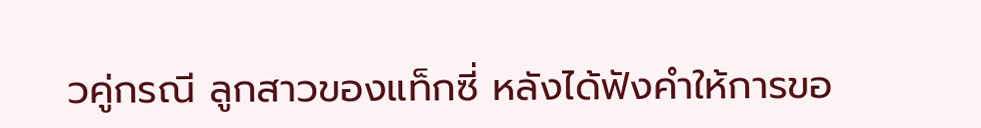วคู่กรณี ลูกสาวของแท็กซี่ หลังได้ฟังคำให้การขอ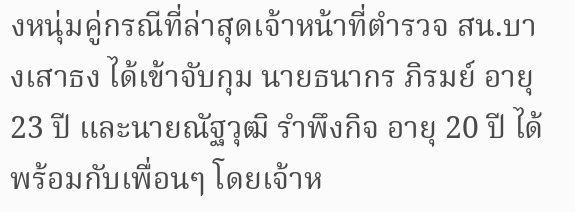งหนุ่มคู่กรณีที่ล่าสุดเจ้าหน้าที่ตำรวจ สน.บางเสาธง ได้เข้าจับกุม นายธนากร ภิรมย์ อายุ 23 ปี และนายณัฐวุฒิ รำพึงกิจ อายุ 20 ปี ได้พร้อมกับเพื่อนๆ โดยเจ้าห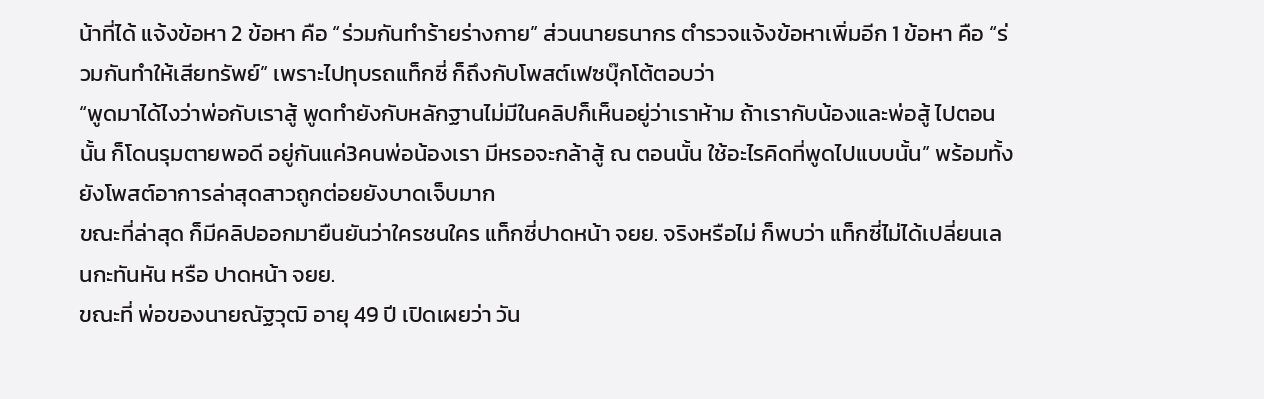น้าที่ได้ แจ้งข้อหา 2 ข้อหา คือ “ร่วมกันทำร้ายร่างกาย” ส่วนนายธนากร ตำรวจแจ้งข้อหาเพิ่มอีก 1 ข้อหา คือ “ร่วมกันทำให้เสียทรัพย์” เพราะไปทุบรถแท็กซี่ ก็ถึงกับโพสต์เฟซบุ๊กโต้ตอบว่า
“พูดมาได้ไงว่าพ่อกับเราสู้ พูดทำยังกับหลักฐานไม่มีในคลิปก็เห็นอยู่ว่าเราห้าม ถ้าเรากับน้องและพ่อสู้ ไปตอนนั้น ก็โดนรุมตายพอดี อยู่กันแค่3คนพ่อน้องเรา มีหรอจะกล้าสู้ ณ ตอนนั้น ใช้อะไรคิดที่พูดไปแบบนั้น” พร้อมทั้งยังโพสต์อาการล่าสุดสาวถูกต่อยยังบาดเจ็บมาก
ขณะที่ล่าสุด ก็มีคลิปออกมายืนยันว่าใครชนใคร แท็กซี่ปาดหน้า จยย. จริงหรือไม่ ก็พบว่า แท็กซี่ไม่ได้เปลี่ยนเลนกะทันหัน หรือ ปาดหน้า จยย.
ขณะที่ พ่อของนายณัฐวุฒิ อายุ 49 ปี เปิดเผยว่า วัน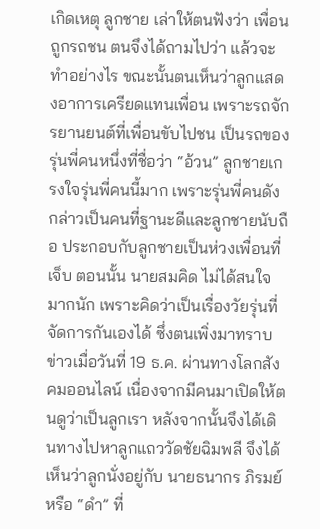เกิดเหตุ ลูกชาย เล่าให้ตนฟังว่า เพื่อนถูกรถชน ตนจึงได้ถามไปว่า แล้วจะทำอย่างไร ขณะนั้นตนเห็นว่าลูกแสดงอาการเครียดแทนเพื่อน เพราะรถจักรยานยนต์ที่เพื่อนขับไปชน เป็นรถของรุ่นพี่คนหนึ่งที่ชื่อว่า “อ้วน” ลูกชายเกรงใจรุ่นพี่คนนี้มาก เพราะรุ่นพี่คนดังกล่าวเป็นคนที่ฐานะดีและลูกชายนับถือ ประกอบกับลูกชายเป็นห่วงเพื่อนที่เจ็บ ตอนนั้น นายสมคิด ไม่ได้สนใจมากนัก เพราะคิดว่าเป็นเรื่องวัยรุ่นที่จัดการกันเองได้ ซึ่งตนเพิ่งมาทราบข่าวเมื่อวันที่ 19 ธ.ค. ผ่านทางโลกสังคมออนไลน์ เนื่องจากมีคนมาเปิดให้ตนดูว่าเป็นลูกเรา หลังจากนั้นจึงได้เดินทางไปหาลูกแถววัดชัยฉิมพลี จึงได้เห็นว่าลูกนั่งอยู่กับ นายธนากร ภิรมย์ หรือ “ดำ” ที่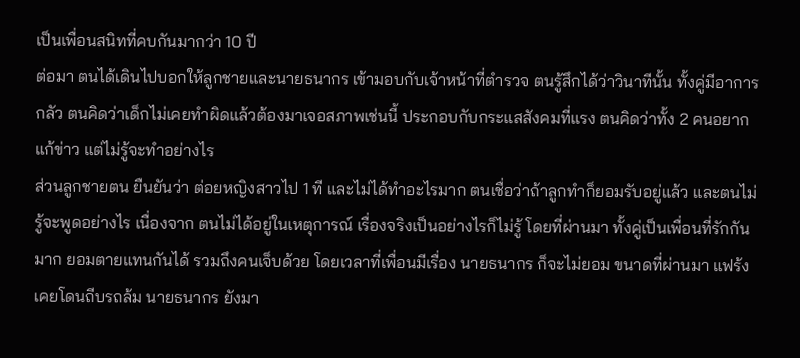เป็นเพื่อนสนิทที่คบกันมากว่า 10 ปี
ต่อมา ตนได้เดินไปบอกให้ลูกชายและนายธนากร เข้ามอบกับเจ้าหน้าที่ตำรวจ ตนรู้สึกได้ว่าวินาทีนั้น ทั้งคู่มีอาการกลัว ตนคิดว่าเด็กไม่เคยทำผิดแล้วต้องมาเจอสภาพเช่นนี้ ประกอบกับกระแสสังคมที่แรง ตนคิดว่าทั้ง 2 คนอยากแก้ข่าว แต่ไม่รู้จะทำอย่างไร
ส่วนลูกชายตน ยืนยันว่า ต่อยหญิงสาวไป 1 ที และไม่ได้ทำอะไรมาก ตนเชื่อว่าถ้าลูกทำก็ยอมรับอยู่แล้ว และตนไม่รู้จะพูดอย่างไร เนื่องจาก ตนไม่ได้อยู่ในเหตุการณ์ เรื่องจริงเป็นอย่างไรก็ไม่รู้ โดยที่ผ่านมา ทั้งคู่เป็นเพื่อนที่รักกันมาก ยอมตายแทนกันได้ รวมถึงคนเจ็บด้วย โดยเวลาที่เพื่อนมีเรื่อง นายธนากร ก็จะไม่ยอม ขนาดที่ผ่านมา แฟร้งเคยโดนถีบรถล้ม นายธนากร ยังมา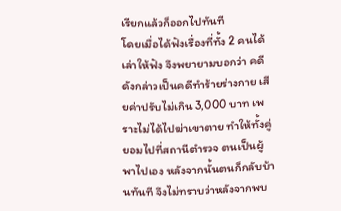เรียกแล้วก็ออกไปทันที
โดยเมื่อได้ฟังเรื่องที่ทั้ง 2 คนได้เล่าให้ฟัง จึงพยายามบอกว่า คดีดังกล่าวเป็นคดีทำร้ายร่างกาย เสียค่าปรับไม่เกิน 3,000 บาท เพราะไม่ได้ไปฆ่าเขาตาย ทำให้ทั้งคู่ยอมไปที่สถานีตำรวจ ตนเป็นผู้พาไปเอง หลังจากนั้นตนก็กลับบ้านทันที จึงไม่ทราบว่าหลังจากพบ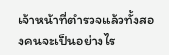เจ้าหน้าที่ตำรวจแล้วทั้งสองคนจะเป็นอย่างไร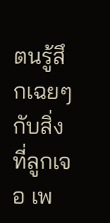ตนรู้สึกเฉยๆกับสิ่งที่ลูกเจอ เพ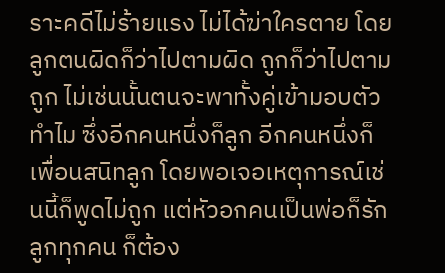ราะคดีไม่ร้ายแรง ไม่ได้ฆ่าใครตาย โดยลูกตนผิดก็ว่าไปตามผิด ถูกก็ว่าไปตามถูก ไม่เช่นนั้นตนจะพาทั้งคู่เข้ามอบตัวทำไม ซึ่งอีกคนหนึ่งก็ลูก อีกคนหนึ่งก็เพื่อนสนิทลูก โดยพอเจอเหตุการณ์เช่นนี้ก็พูดไม่ถูก แต่หัวอกคนเป็นพ่อก็รักลูกทุกคน ก็ต้อง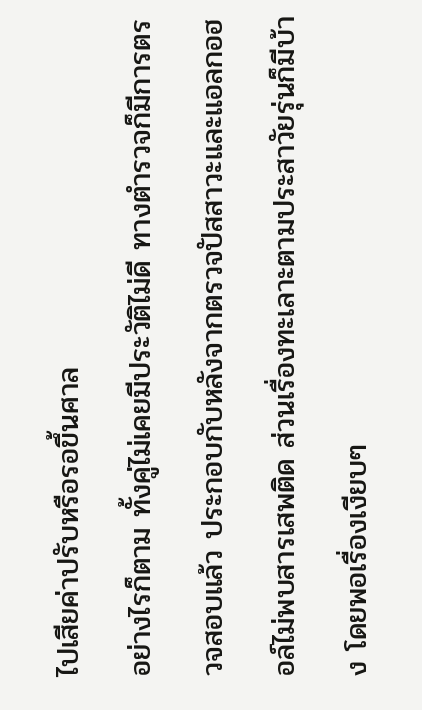ไปเสียค่าปรับหรือรอขึ้นศาล
อย่างไรก็ตาม ทั้งคู่ไม่เคยมีประวัติไม่ดี ทางตำรวจก็มีการตรวจสอบแล้ว ประกอบกับหลังจากตรวจปัสสาวะและแอลกอฮอล์ไม่พบสารเสพติด ส่วนเรื่องทะเลาะตามประสาวัยรุ่นก็มีบ้าง โดยพอเรื่องเงียบๆ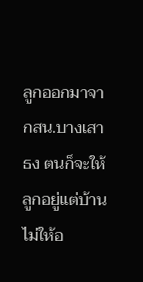ลูกออกมาจากสน.บางเสาธง ตนก็จะให้ลูกอยู่แต่บ้าน ไม่ให้อ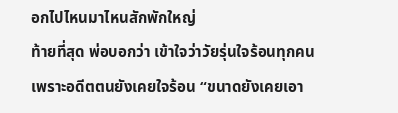อกไปไหนมาไหนสักพักใหญ่
ท้ายที่สุด พ่อบอกว่า เข้าใจว่าวัยรุ่นใจร้อนทุกคน เพราะอดีตตนยังเคยใจร้อน “ขนาดยังเคยเอา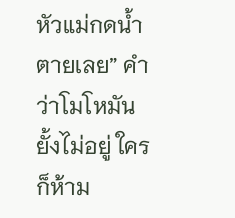หัวแม่กดน้ำตายเลย” คำว่าโมโหมันยั้งไม่อยู่ ใครก็ห้าม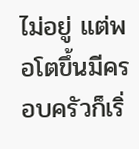ไม่อยู่ แต่พอโตขึ้นมีครอบครัวก็เริ่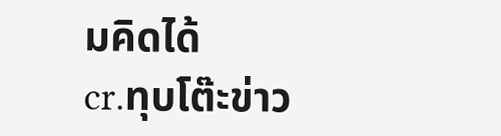มคิดได้
cr.ทุบโต๊ะข่าว